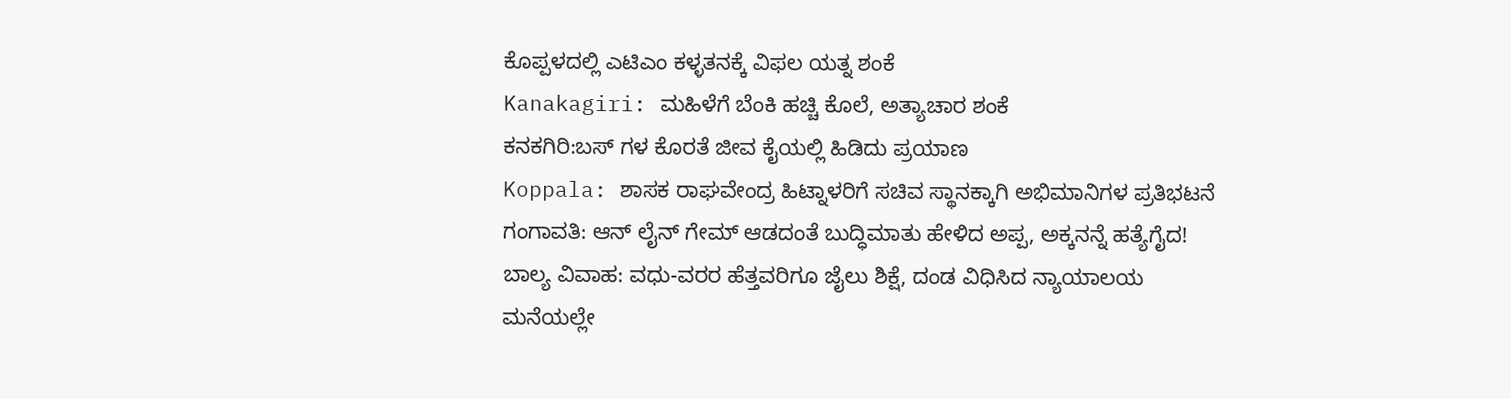ಕೊಪ್ಪಳದಲ್ಲಿ ಎಟಿಎಂ ಕಳ್ಳತನಕ್ಕೆ ವಿಫಲ ಯತ್ನ ಶಂಕೆ
Kanakagiri: ಮಹಿಳೆಗೆ ಬೆಂಕಿ ಹಚ್ಚಿ ಕೊಲೆ, ಅತ್ಯಾಚಾರ ಶಂಕೆ
ಕನಕಗಿರಿ:ಬಸ್ ಗಳ ಕೊರತೆ ಜೀವ ಕೈಯಲ್ಲಿ ಹಿಡಿದು ಪ್ರಯಾಣ
Koppala: ಶಾಸಕ ರಾಘವೇಂದ್ರ ಹಿಟ್ನಾಳರಿಗೆ ಸಚಿವ ಸ್ಥಾನಕ್ಕಾಗಿ ಅಭಿಮಾನಿಗಳ ಪ್ರತಿಭಟನೆ
ಗಂಗಾವತಿ: ಆನ್ ಲೈನ್ ಗೇಮ್ ಆಡದಂತೆ ಬುದ್ಧಿಮಾತು ಹೇಳಿದ ಅಪ್ಪ, ಅಕ್ಕನನ್ನೆ ಹತ್ಯೆಗೈದ!
ಬಾಲ್ಯ ವಿವಾಹ: ವಧು-ವರರ ಹೆತ್ತವರಿಗೂ ಜೈಲು ಶಿಕ್ಷೆ, ದಂಡ ವಿಧಿಸಿದ ನ್ಯಾಯಾಲಯ
ಮನೆಯಲ್ಲೇ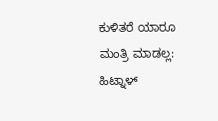ಕುಳಿತರೆ ಯಾರೂ ಮಂತ್ರಿ ಮಾಡಲ್ಲ: ಹಿಟ್ನಾಳ್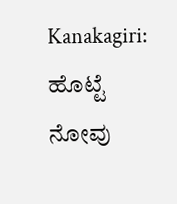Kanakagiri: ಹೊಟ್ಟೆ ನೋವು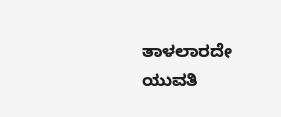ತಾಳಲಾರದೇ ಯುವತಿ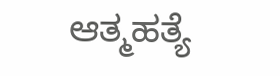ಆತ್ಮಹತ್ಯೆ